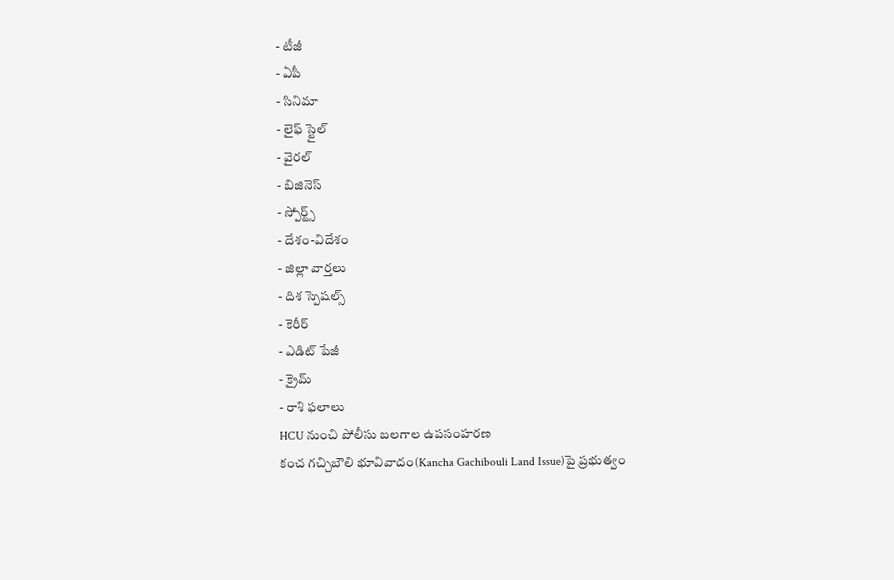- టీజీ
- ఏపీ
- సినిమా
- లైఫ్ స్టైల్
- వైరల్
- బిజినెస్
- స్పోర్ట్స్
- దేశం-విదేశం
- జిల్లా వార్తలు
- దిశ స్పెషల్స్
- కెరీర్
- ఎడిట్ పేజీ
- క్రైమ్
- రాశి ఫలాలు
HCU నుంచి పోలీసు బలగాల ఉపసంహరణ
కంచ గచ్చిబౌలి భూవివాదం(Kancha Gachibouli Land Issue)పై ప్రభుత్వం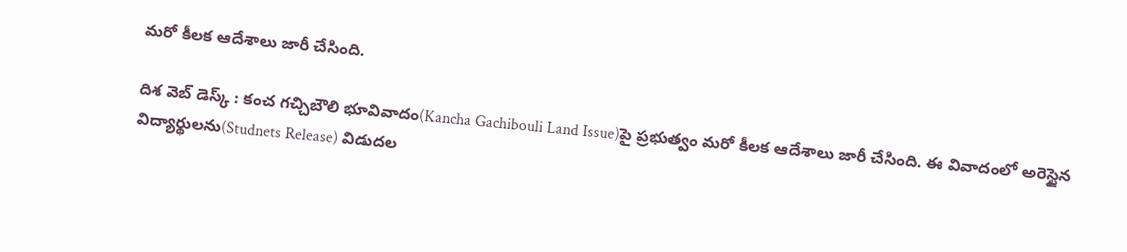మరో కీలక ఆదేశాలు జారీ చేసింది.

దిశ వెబ్ డెస్క్ : కంచ గచ్చిబౌలి భూవివాదం(Kancha Gachibouli Land Issue)పై ప్రభుత్వం మరో కీలక ఆదేశాలు జారీ చేసింది. ఈ వివాదంలో అరెస్టైన విద్యార్థులను(Studnets Release) విడుదల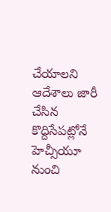చేయాలని ఆదేశాలు జారీ చేసిన కొద్దిసేపట్లోనే హెచ్సీయూ నుంచి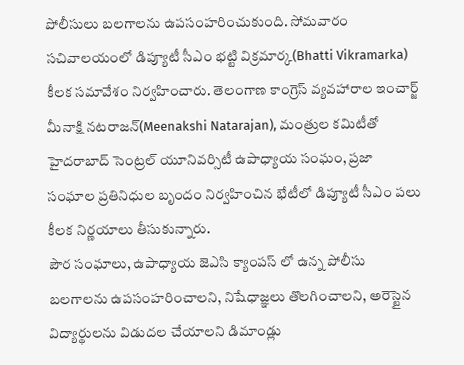పోలీసులు బలగాలను ఉపసంహరించుకుంది. సోమవారం సచివాలయంలో డిప్యూటీ సీఎం భట్టి విక్రమార్క(Bhatti Vikramarka) కీలక సమావేశం నిర్వహించారు. తెలంగాణ కాంగ్రెస్ వ్యవహారాల ఇంచార్జ్ మీనాక్షి నటరాజన్(Meenakshi Natarajan), మంత్రుల కమిటీతో హైదరాబాద్ సెంట్రల్ యూనివర్సిటీ ఉపాధ్యాయ సంఘం, ప్రజా సంఘాల ప్రతినిధుల బృందం నిర్వహించిన భేటీలో డిప్యూటీ సీఎం పలు కీలక నిర్ణయాలు తీసుకున్నారు.
పౌర సంఘాలు, ఉపాధ్యాయ జెఎసి క్యాంపస్ లో ఉన్న పోలీసు బలగాలను ఉపసంహరించాలని, నిషేధాజ్ఞలు తొలగించాలని, అరెస్టైన విద్యార్థులను విడుదల చేయాలని డిమాండ్లు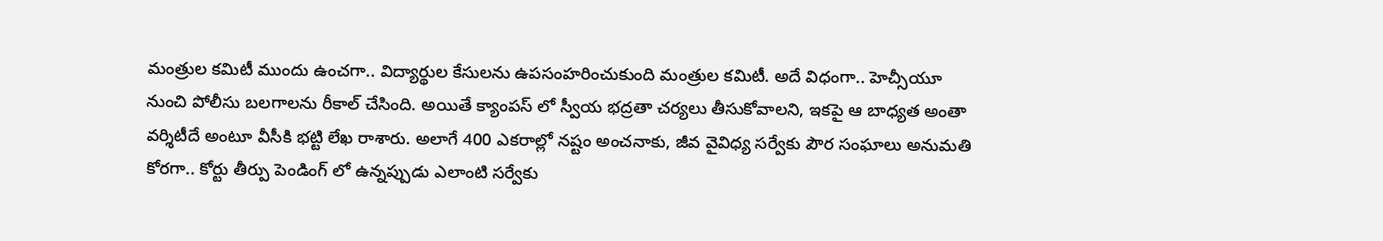మంత్రుల కమిటీ ముందు ఉంచగా.. విద్యార్థుల కేసులను ఉపసంహరించుకుంది మంత్రుల కమిటీ. అదే విధంగా.. హెచ్సీయూ నుంచి పోలీసు బలగాలను రీకాల్ చేసింది. అయితే క్యాంపస్ లో స్వీయ భద్రతా చర్యలు తీసుకోవాలని, ఇకపై ఆ బాధ్యత అంతా వర్శిటీదే అంటూ వీసీకి భట్టి లేఖ రాశారు. అలాగే 400 ఎకరాల్లో నష్టం అంచనాకు, జీవ వైవిధ్య సర్వేకు పౌర సంఘాలు అనుమతి కోరగా.. కోర్టు తీర్పు పెండింగ్ లో ఉన్నప్పుడు ఎలాంటి సర్వేకు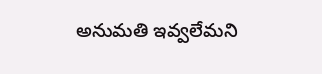అనుమతి ఇవ్వలేమని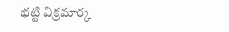భట్టి విక్రమార్క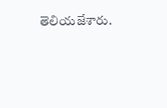తెలియజేశారు.